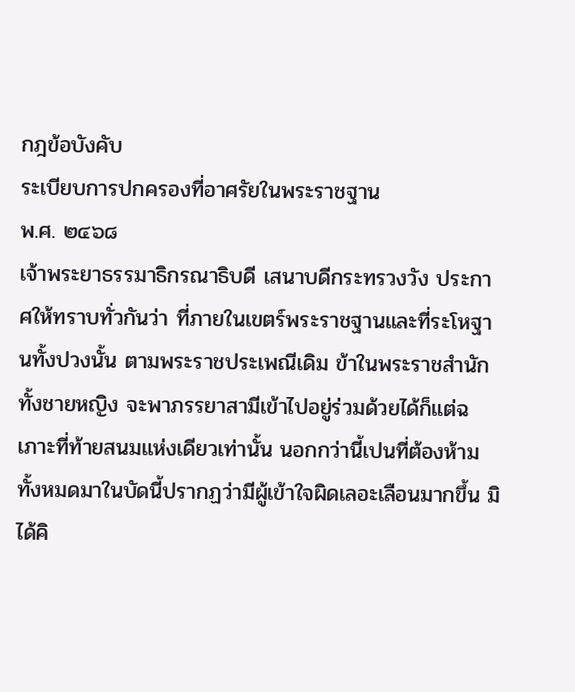กฎข้อบังคับ
ระเบียบการปกครองที่อาศรัยในพระราชฐาน
พ.ศ. ๒๔๖๘
เจ้าพระยาธรรมาธิกรณาธิบดี เสนาบดีกระทรวงวัง ประกาศให้ทราบทั่วกันว่า ที่ภายในเขตร์พระราชฐานและที่ระโหฐานทั้งปวงนั้น ตามพระราชประเพณีเดิม ข้าในพระราชสำนักทั้งชายหญิง จะพาภรรยาสามีเข้าไปอยู่ร่วมด้วยได้ก็แต่ฉเภาะที่ท้ายสนมแห่งเดียวเท่านั้น นอกกว่านี้เปนที่ต้องห้ามทั้งหมดมาในบัดนี้ปรากฏว่ามีผู้เข้าใจผิดเลอะเลือนมากขึ้น มิได้คิ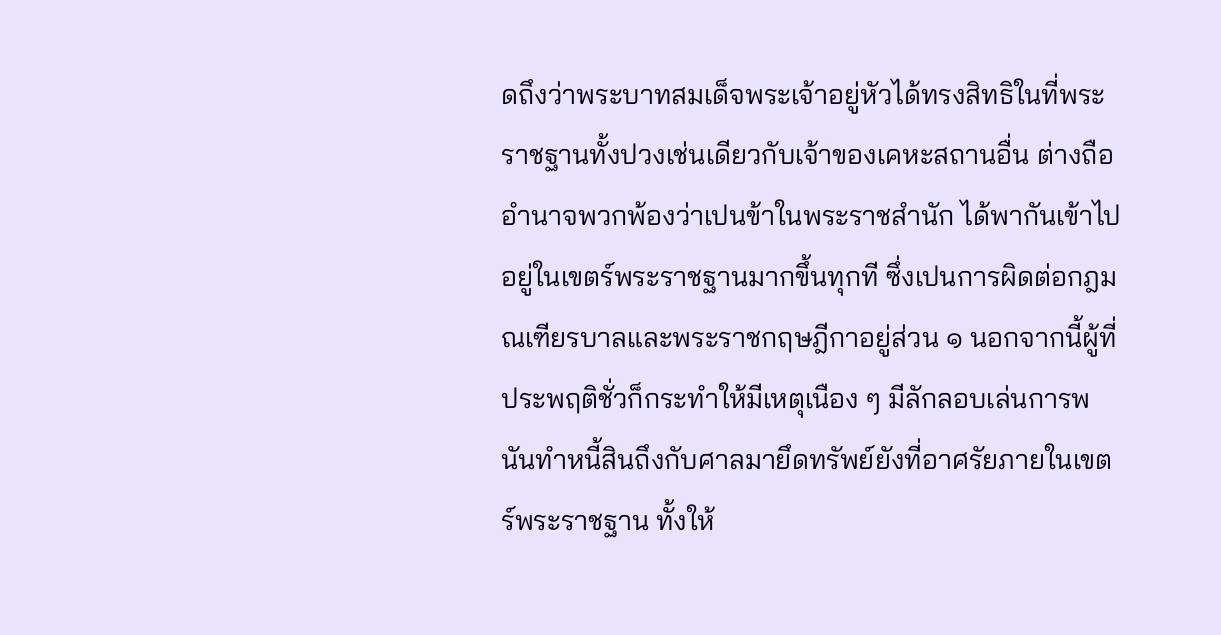ดถึงว่าพระบาทสมเด็จพระเจ้าอยู่หัวได้ทรงสิทธิในที่พระราชฐานทั้งปวงเช่นเดียวกับเจ้าของเคหะสถานอื่น ต่างถืออำนาจพวกพ้องว่าเปนข้าในพระราชสำนัก ได้พากันเข้าไปอยู่ในเขตร์พระราชฐานมากขึ้นทุกที ซึ่งเปนการผิดต่อกฎมณเฑียรบาลและพระราชกฤษฎีกาอยู่ส่วน ๑ นอกจากนี้ผู้ที่ประพฤติชั่วก็กระทำให้มีเหตุเนือง ๆ มีลักลอบเล่นการพนันทำหนี้สินถึงกับศาลมายึดทรัพย์ยังที่อาศรัยภายในเขตร์พระราชฐาน ทั้งให้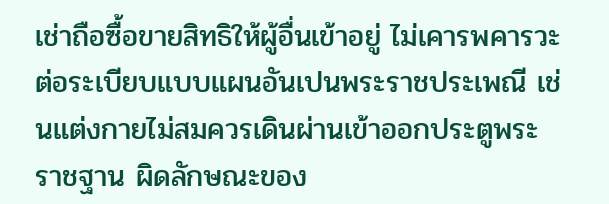เช่าถือซื้อขายสิทธิให้ผู้อื่นเข้าอยู่ ไม่เคารพคารวะต่อระเบียบแบบแผนอันเปนพระราชประเพณี เช่นแต่งกายไม่สมควรเดินผ่านเข้าออกประตูพระราชฐาน ผิดลักษณะของ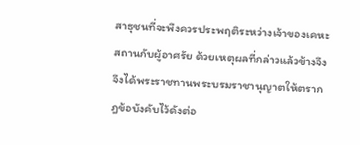สาธุชนที่จะพึงควรประพฤติระหว่างเจ้าของเคหะสถานกับผู้อาศรัย ด้วยเหตุผลที่กล่าวแล้วข้างจึง จึงได้พระราชทานพระบรมราชานุญาตให้ตรากฎข้อบังคับไว้ดังต่อ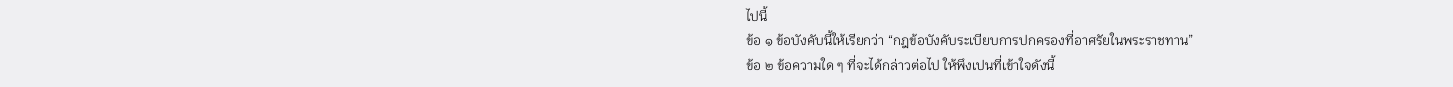ไปนี้
ข้อ ๑ ข้อบังคับนี้ให้เรียกว่า “กฎข้อบังคับระเบียบการปกครองที่อาศรัยในพระราชทาน”
ข้อ ๒ ข้อความใด ๆ ที่จะได้กล่าวต่อไป ให้พึงเปนที่เข้าใจดังนี้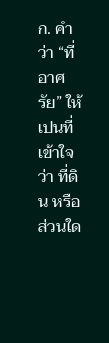ก. คำว่า “ที่อาศรัย” ให้เปนที่เข้าใจว่า ที่ดิน หรือส่วนใด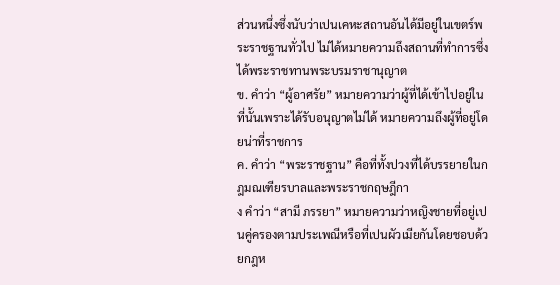ส่วนหนึ่งซึ่งนับว่าเปนเคหะสถานอันได้มีอยู่ในเขตร์พระราชฐานทั่วไป ไม่ได้หมายความถึงสถานที่ทำการซึ่งได้พระราชทานพระบรมราชานุญาต
ข. คำว่า “ผู้อาศรัย” หมายความว่าผู้ที่ได้เข้าไปอยู่ในที่นั้นเพราะได้รับอนุญาตไม่ได้ หมายความถึงผู้ที่อยู่โดยน่าที่ราชการ
ค. คำว่า “พระราชฐาน” คือที่ทั้งปวงที่ได้บรรยายในกฎมณเฑียรบาลและพระราชกฤษฎีกา
ง คำว่า “สามี ภรรยา” หมายความว่าหญิงชายที่อยู่เปนคู่ครองตามประเพณีหรือที่เปนผัวเมียกันโดยชอบด้วยกฎห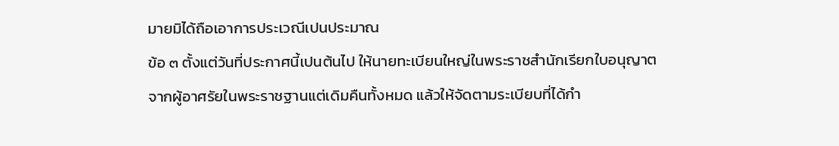มายมิได้ถือเอาการประเวณีเปนประมาณ
ข้อ ๓ ตั้งแต่วันที่ประกาศนี้เปนต้นไป ให้นายทะเบียนใหญ่ในพระราชสำนักเรียกใบอนุญาตจากผู้อาศรัยในพระราชฐานแต่เดิมคืนทั้งหมด แล้วให้จัดตามระเบียบที่ได้กำ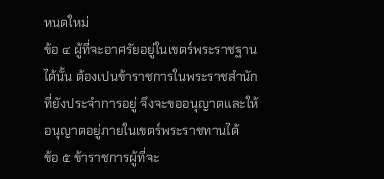หนดใหม่
ข้อ ๔ ผู้ที่จะอาศรัยอยู่ในเขตร์พระราชฐานได้นั้น ต้องเปนข้าราชการในพระราชสำนักที่ยังประจำการอยู่ จึงจะขออนุญาตและให้อนุญาตอยู่ภายในเขตร์พระราชทานได้
ข้อ ๕ ข้าราชการผู้ที่จะ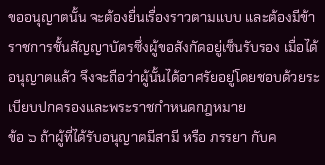ขออนุญาตนั้น จะต้องยื่นเรื่องราวตามแบบ และต้องมีข้าราชการชั้นสัญญาบัตรซึ่งผู้ขอสังกัดอยู่เซ็นรับรอง เมื่อได้อนุญาตแล้ว จึงจะถือว่าผู้นั้นได้อาศรัยอยู่โดยชอบด้วยระเบียบปกครองและพระราชกำหนดกฎหมาย
ข้อ ๖ ถ้าผู้ที่ได้รับอนุญาตมีสามี หรือ ภรรยา กับค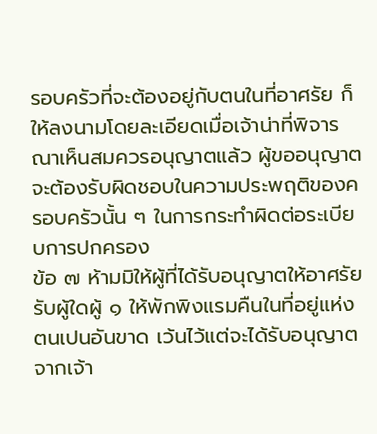รอบครัวที่จะต้องอยู่กับตนในที่อาศรัย ก็ให้ลงนามโดยละเอียดเมื่อเจ้าน่าที่พิจารณาเห็นสมควรอนุญาตแล้ว ผู้ขออนุญาตจะต้องรับผิดชอบในความประพฤติของครอบครัวนั้น ๆ ในการกระทำผิดต่อระเบียบการปกครอง
ข้อ ๗ ห้ามมิให้ผู้ที่ได้รับอนุญาตให้อาศรัยรับผู้ใดผู้ ๑ ให้พักพิงแรมคืนในที่อยู่แห่งตนเปนอันขาด เว้นไว้แต่จะได้รับอนุญาตจากเจ้า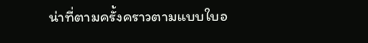น่าที่ตามครั้งคราวตามแบบใบอ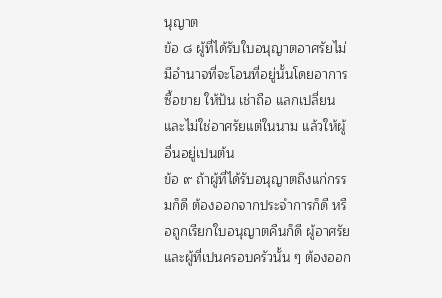นุญาต
ข้อ ๘ ผู้ที่ได้รับใบอนุญาตอาศรัยไม่มีอำนาจที่จะโอนที่อยู่นั้นโดยอาการซื้อขาย ให้ปัน เช่าถือ แลกเปลี่ยน และไม่ใช่อาศรัยแต่ในนาม แล้วให้ผู้อื่นอยู่เปนต้น
ข้อ ๙ ถ้าผู้ที่ได้รับอนุญาตถึงแก่กรรมก็ดี ต้องออกจากประจำการก็ดี หรือถูกเรียกใบอนุญาตคืนก็ดี ผู้อาศรัยและผู้ที่เปนครอบครัวนั้น ๆ ต้องออก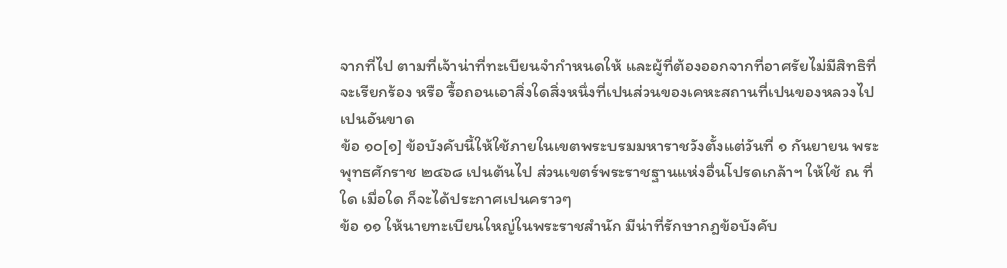จากที่ไป ตามที่เจ้าน่าที่ทะเบียนจำกำหนดให้ และผู้ที่ต้องออกจากที่อาศรัยไม่มีสิทธิที่จะเรียกร้อง หรือ รื้อถอนเอาสิ่งใดสิ่งหนึ่งที่เปนส่วนของเคหะสถานที่เปนของหลวงไปเปนอันขาด
ข้อ ๑๐[๑] ข้อบังคับนี้ให้ใช้ภายในเขตพระบรมมหาราชวังตั้งแต่วันที่ ๑ กันยายน พระพุทธศักราช ๒๔๖๘ เปนต้นไป ส่วนเขตร์พระราชฐานแห่งอื่นโปรดเกล้าฯ ให้ใช้ ณ ที่ใด เมื่อใด ก็จะได้ประกาศเปนคราวๆ
ข้อ ๑๑ ให้นายทะเบียนใหญ่ในพระราชสำนัก มีน่าที่รักษากฎข้อบังคับ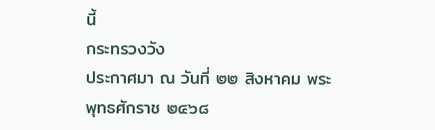นี้
กระทรวงวัง
ประกาศมา ณ วันที่ ๒๒ สิงหาคม พระพุทธศักราช ๒๔๖๘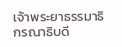เจ้าพระยาธรรมาธิกรณาธิบดี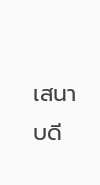เสนาบดี